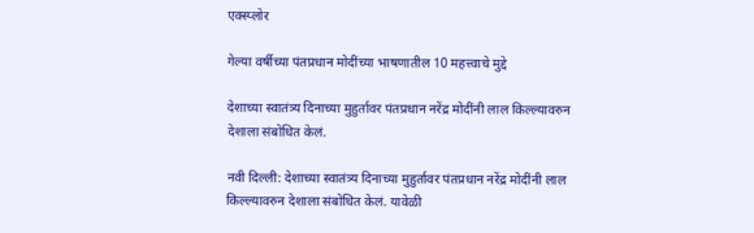एक्स्प्लोर

गेल्या वर्षीच्या पंतप्रधान मोदींच्या भाषणातील 10 महत्त्वाचे मुद्दे

देशाच्या स्वातंत्र्य दिनाच्या मुहुर्तावर पंतप्रधान नरेंद्र मोदींनी लाल किल्ल्यावरुन देशाला संबोधित केलं.

नवी दिल्ली: देशाच्या स्वातंत्र्य दिनाच्या मुहुर्तावर पंतप्रधान नरेंद्र मोदींनी लाल किल्ल्यावरुन देशाला संबोधित केलं. यावेळी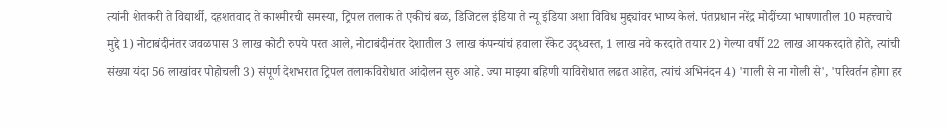त्यांनी शेतकरी ते विद्यार्थी, दहशतवाद ते काश्मीरची समस्या, ट्रिपल तलाक ते एकीचं बळ, डिजिटल इंडिया ते न्यू इंडिया अशा विविध मुद्द्यांवर भाष्य केलं. पंतप्रधान नरेंद्र मोदींच्या भाषणातील 10 महत्त्वाचे मुद्दे 1) नोटाबंदीनंतर जवळपास 3 लाख कोटी रुपये परत आले, नोटाबंदीनंतर देशातील 3 लाख कंपन्यांचं हवाला रॅकेट उद्ध्वस्त, 1 लाख नवे करदाते तयार 2) गेल्या वर्षी 22 लाख आयकरदाते होते, त्यांची संख्या यंदा 56 लाखांवर पोहोचली 3) संपूर्ण देशभरात ट्रिपल तलाकविरोधात आंदोलन सुरु आहे. ज्या माझ्या बहिणी याविरोधात लढत आहेत, त्यांचं अभिनंदन 4) 'गाली से ना गोली से', 'परिवर्तन होगा हर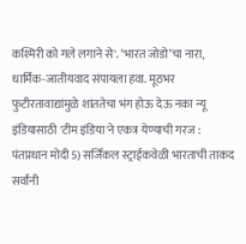कश्मिरी को गले लगाने से'. ‘भारत जोडो’चा नारा, धार्मिक-जातीयवाद संपायला हवा. मूठभर फुटीरतावाद्यांमुळे शांततेचा भंग होऊ देऊ नका न्यू इंडियासाठी 'टीम इंडिया'ने एकत्र येण्याची गरज : पंतप्रधान मोदी 5) सर्जिकल स्ट्राईकवेळी भारताची ताकद सर्वांनी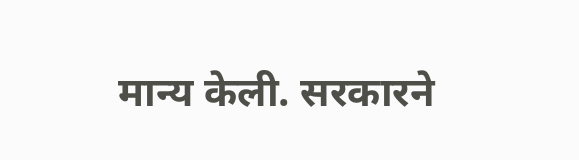मान्य केली. सरकारने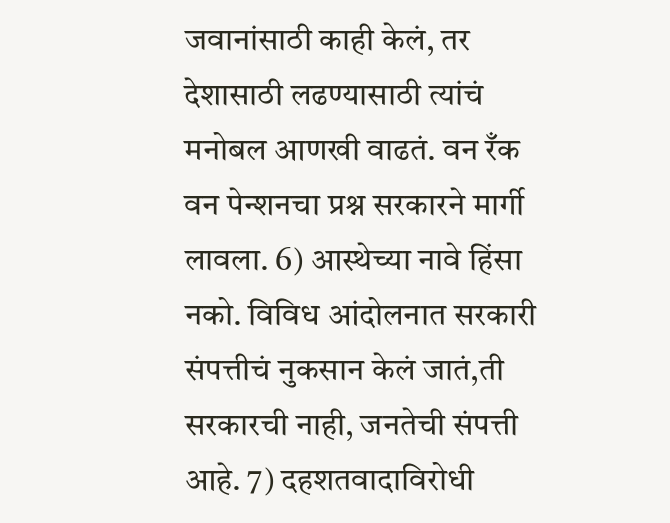जवानांसाठी काही केलं, तर देशासाठी लढण्यासाठी त्यांचं मनोबल आणखी वाढतं. वन रँक वन पेन्शनचा प्रश्न सरकारने मार्गी लावला. 6) आस्थेच्या नावे हिंसा नको. विविध आंदोलनात सरकारी संपत्तीचं नुकसान केलं जातं,ती सरकारची नाही, जनतेची संपत्ती आहे. 7) दहशतवादाविरोधी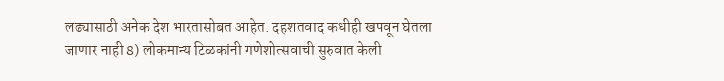लढ्यासाठी अनेक देश भारतासोबत आहेत. दहशतवाद कधीही खपवून घेतला जाणार नाही 8) लोकमान्य टिळकांनी गणेशोत्सवाची सुरुवात केली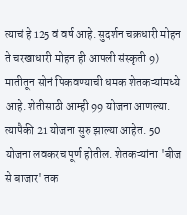त्याचं हे 125 वं वर्ष आहे. सुदर्शन चक्रधारी मोहन ते चरखाधारी मोहन ही आपली संस्कृती 9) मातीतून सोनं पिकवण्याची धमक शेतकऱ्यांमध्ये आहे. शेतीसाठी आम्ही 99 योजना आणल्या. त्यापैकी 21 योजना सुरु झाल्या आहेत. 50 योजना लवकरच पूर्ण होतील. शेतकऱ्यांना 'बीज से बाजार' तक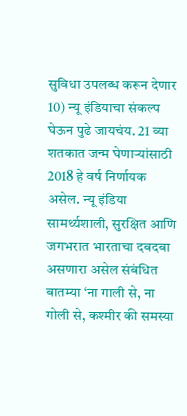सुविधा उपलब्ध करून देणार 10) न्यू इंडियाचा संकल्प घेऊन पुढे जायचंय. 21 व्या शतकात जन्म घेणाऱ्यांसाठी 2018 हे वर्ष निर्णायक असेल. न्यू इंडिया सामर्थ्यशाली, सुरक्षित आणि जगभरात भारताचा दबदबा असणारा असेल संबंधित बातम्या ‘ना गाली से, ना गोली से, कश्मीर की समस्या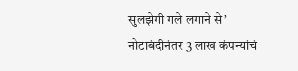सुलझेगी गले लगाने से’ नोटाबंदीनंतर 3 लाख कंपन्यांचं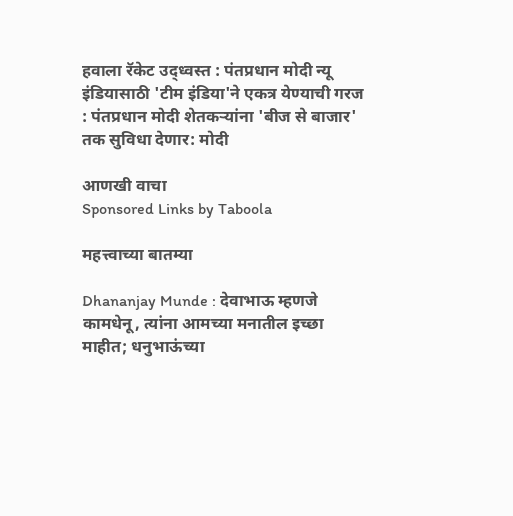हवाला रॅकेट उद्ध्वस्त : पंतप्रधान मोदी न्यू इंडियासाठी 'टीम इंडिया'ने एकत्र येण्याची गरज : पंतप्रधान मोदी शेतकऱ्यांना 'बीज से बाजार' तक सुविधा देणार: मोदी

आणखी वाचा
Sponsored Links by Taboola

महत्त्वाच्या बातम्या

Dhananjay Munde : देवाभाऊ म्हणजे कामधेनू, त्यांना आमच्या मनातील इच्छा माहीत; धनुभाऊंच्या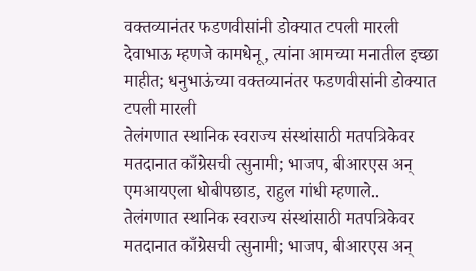वक्तव्यानंतर फडणवीसांनी डोक्यात टपली मारली
देवाभाऊ म्हणजे कामधेनू, त्यांना आमच्या मनातील इच्छा माहीत; धनुभाऊंच्या वक्तव्यानंतर फडणवीसांनी डोक्यात टपली मारली
तेलंगणात स्थानिक स्वराज्य संस्थांसाठी मतपत्रिकेवर मतदानात काँग्रेसची त्सुनामी; भाजप, बीआरएस अन् एमआयएला धोबीपछाड, राहुल गांधी म्हणाले..
तेलंगणात स्थानिक स्वराज्य संस्थांसाठी मतपत्रिकेवर मतदानात काँग्रेसची त्सुनामी; भाजप, बीआरएस अन्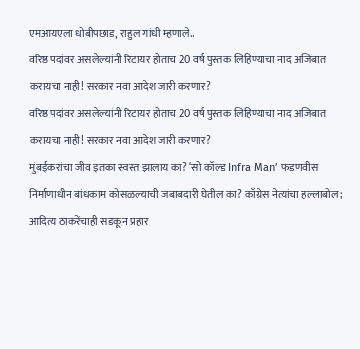एमआयएला धोबीपछाड, राहुल गांधी म्हणाले..
वरिष्ठ पदांवर असलेल्यांनी रिटायर होताच 20 वर्ष पुस्तक लिहिण्याचा नाद अजिबात करायचा नाही! सरकार नवा आदेश जारी करणार?
वरिष्ठ पदांवर असलेल्यांनी रिटायर होताच 20 वर्ष पुस्तक लिहिण्याचा नाद अजिबात करायचा नाही! सरकार नवा आदेश जारी करणार?
मुंबईकरांचा जीव इतका स्वस्त झालाय का? ‘सो कॉल्ड Infra Man’ फडणवीस निर्माणाधीन बांधकाम कोसळल्याची जबाबदारी घेतील का? काँग्रेस नेत्यांचा हल्लाबोल; आदित्य ठाकरेंचाही सडकून प्रहार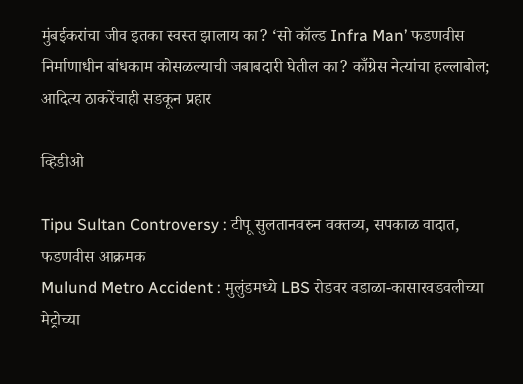मुंबईकरांचा जीव इतका स्वस्त झालाय का? ‘सो कॉल्ड Infra Man’ फडणवीस निर्माणाधीन बांधकाम कोसळल्याची जबाबदारी घेतील का? काँग्रेस नेत्यांचा हल्लाबोल; आदित्य ठाकरेंचाही सडकून प्रहार

व्हिडीओ

Tipu Sultan Controversy : टीपू सुलतानवरुन वक्तव्य, सपकाळ वादात, फडणवीस आक्रमक
Mulund Metro Accident : मुलुंडमध्ये LBS रोडवर वडाळा-कासारवडवलीच्या मेट्रोच्या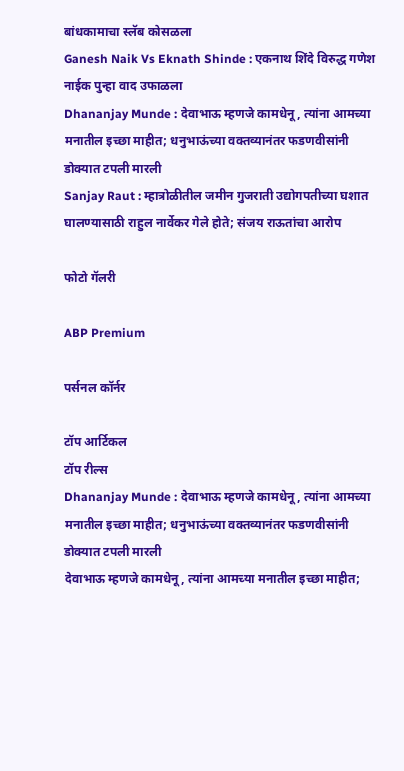बांधकामाचा स्लॅब कोसळला
Ganesh Naik Vs Eknath Shinde : एकनाथ शिंदे विरुद्ध गणेश नाईक पुन्हा वाद उफाळला
Dhananjay Munde : देवाभाऊ म्हणजे कामधेनू, त्यांना आमच्या मनातील इच्छा माहीत; धनुभाऊंच्या वक्तव्यानंतर फडणवीसांनी डोक्यात टपली मारली
Sanjay Raut : म्हात्रोळीतील जमीन गुजराती उद्योगपतीच्या घशात घालण्यासाठी राहुल नार्वेकर गेले होते; संजय राऊतांचा आरोप

फोटो गॅलरी

ABP Premium

पर्सनल कॉर्नर

टॉप आर्टिकल
टॉप रील्स
Dhananjay Munde : देवाभाऊ म्हणजे कामधेनू, त्यांना आमच्या मनातील इच्छा माहीत; धनुभाऊंच्या वक्तव्यानंतर फडणवीसांनी डोक्यात टपली मारली
देवाभाऊ म्हणजे कामधेनू, त्यांना आमच्या मनातील इच्छा माहीत;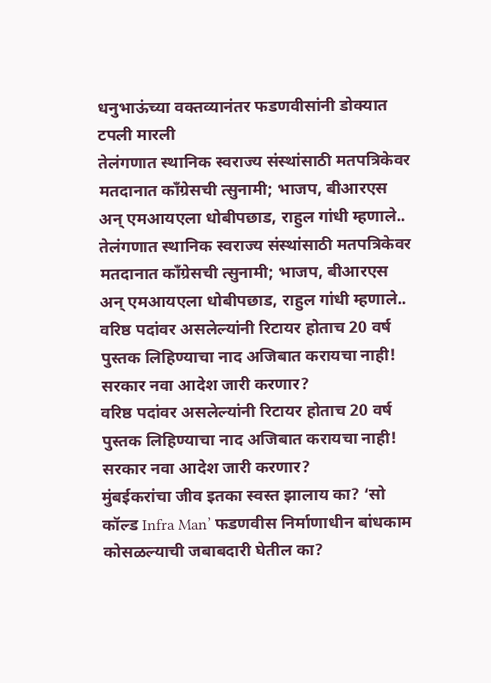धनुभाऊंच्या वक्तव्यानंतर फडणवीसांनी डोक्यात टपली मारली
तेलंगणात स्थानिक स्वराज्य संस्थांसाठी मतपत्रिकेवर मतदानात काँग्रेसची त्सुनामी; भाजप, बीआरएस अन् एमआयएला धोबीपछाड, राहुल गांधी म्हणाले..
तेलंगणात स्थानिक स्वराज्य संस्थांसाठी मतपत्रिकेवर मतदानात काँग्रेसची त्सुनामी; भाजप, बीआरएस अन् एमआयएला धोबीपछाड, राहुल गांधी म्हणाले..
वरिष्ठ पदांवर असलेल्यांनी रिटायर होताच 20 वर्ष पुस्तक लिहिण्याचा नाद अजिबात करायचा नाही! सरकार नवा आदेश जारी करणार?
वरिष्ठ पदांवर असलेल्यांनी रिटायर होताच 20 वर्ष पुस्तक लिहिण्याचा नाद अजिबात करायचा नाही! सरकार नवा आदेश जारी करणार?
मुंबईकरांचा जीव इतका स्वस्त झालाय का? ‘सो कॉल्ड Infra Man’ फडणवीस निर्माणाधीन बांधकाम कोसळल्याची जबाबदारी घेतील का?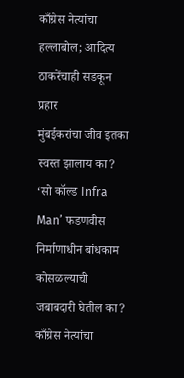काँग्रेस नेत्यांचा हल्लाबोल; आदित्य ठाकरेंचाही सडकून प्रहार
मुंबईकरांचा जीव इतका स्वस्त झालाय का? ‘सो कॉल्ड Infra Man’ फडणवीस निर्माणाधीन बांधकाम कोसळल्याची जबाबदारी घेतील का? काँग्रेस नेत्यांचा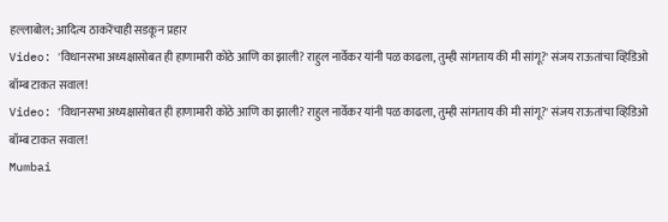हल्लाबोल; आदित्य ठाकरेंचाही सडकून प्रहार
Video: 'विधानसभा अध्यक्षासोबत ही हाणामारी कोठे आणि का झाली? राहुल नार्वेकर यांनी पळ काढला, तुम्ही सांगताय की मी सांगू?' संजय राऊतांचा व्हिडिओ बॉम्ब टाकत सवाल!
Video: 'विधानसभा अध्यक्षासोबत ही हाणामारी कोठे आणि का झाली? राहुल नार्वेकर यांनी पळ काढला, तुम्ही सांगताय की मी सांगू?' संजय राऊतांचा व्हिडिओ बॉम्ब टाकत सवाल!
Mumbai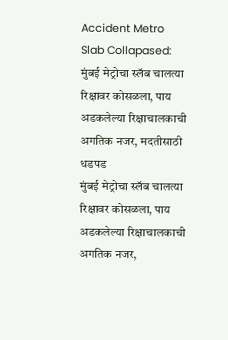Accident Metro Slab Collapased: मुंबई मेट्रोचा स्लॅब चालत्या रिक्षावर कोसळला, पाय अडकलेल्या रिक्षाचालकाची अगतिक नजर, मदतीसाठी धडपड
मुंबई मेट्रोचा स्लॅब चालत्या रिक्षावर कोसळला, पाय अडकलेल्या रिक्षाचालकाची अगतिक नजर,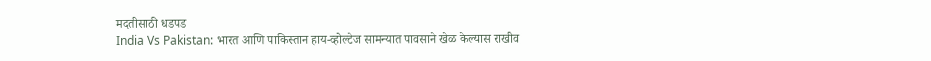मदतीसाठी धडपड
India Vs Pakistan: भारत आणि पाकिस्तान हाय-व्होल्टेज सामन्यात पावसाने खेळ केल्यास राखीव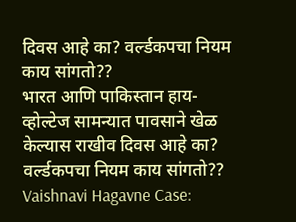दिवस आहे का? वर्ल्डकपचा नियम काय सांगतो??
भारत आणि पाकिस्तान हाय-व्होल्टेज सामन्यात पावसाने खेळ केल्यास राखीव दिवस आहे का? वर्ल्डकपचा नियम काय सांगतो??
Vaishnavi Hagavne Case: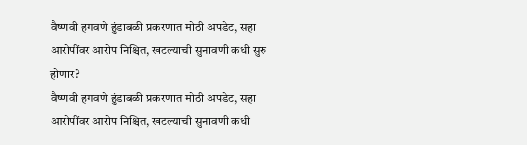वैष्णवी हगवणे हुंडाबळी प्रकरणात मोठी अपडेट, सहा आरोपींवर आरोप निश्चित, खटल्याची सुनावणी कधी सुरु होणार?
वैष्णवी हगवणे हुंडाबळी प्रकरणात मोठी अपडेट, सहा आरोपींवर आरोप निश्चित, खटल्याची सुनावणी कधी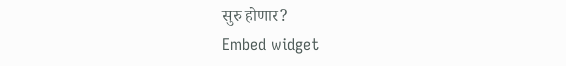सुरु होणार?
Embed widget